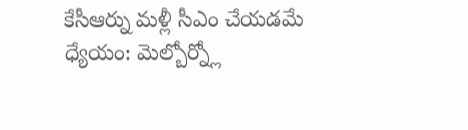కేసీఆర్ను మళ్లీ సీఎం చేయడమే ధ్యేయం: మెల్బోర్న్లో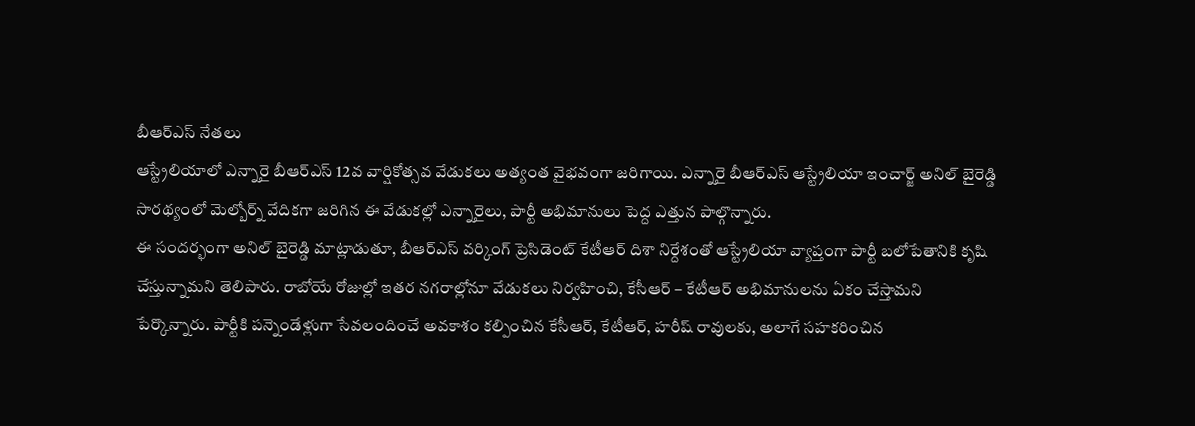బీఆర్ఎస్ నేతలు
ఆస్ట్రేలియాలో ఎన్నారై బీఆర్ఎస్ 12వ వార్షికోత్సవ వేడుకలు అత్యంత వైభవంగా జరిగాయి. ఎన్నారై బీఆర్ఎస్ ఆస్ట్రేలియా ఇంచార్జ్ అనిల్ బైరెడ్డి సారథ్యంలో మెల్బోర్న్ వేదికగా జరిగిన ఈ వేడుకల్లో ఎన్నారైలు, పార్టీ అభిమానులు పెద్ద ఎత్తున పాల్గొన్నారు.
ఈ సందర్భంగా అనిల్ బైరెడ్డి మాట్లాడుతూ, బీఆర్ఎస్ వర్కింగ్ ప్రెసిడెంట్ కేటీఆర్ దిశా నిర్దేశంతో ఆస్ట్రేలియా వ్యాప్తంగా పార్టీ బలోపేతానికి కృషి చేస్తున్నామని తెలిపారు. రాబోయే రోజుల్లో ఇతర నగరాల్లోనూ వేడుకలు నిర్వహించి, కేసీఆర్ – కేటీఆర్ అభిమానులను ఏకం చేస్తామని పేర్కొన్నారు. పార్టీకి పన్నెండేళ్లుగా సేవలందించే అవకాశం కల్పించిన కేసీఆర్, కేటీఆర్, హరీష్ రావులకు, అలాగే సహకరించిన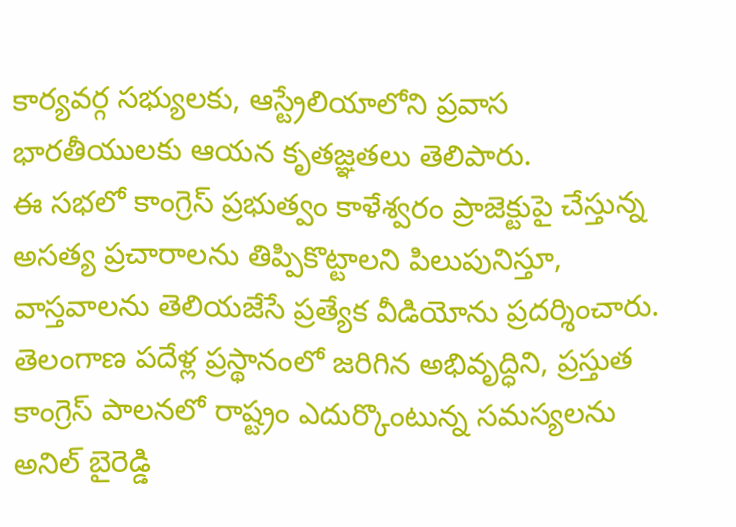కార్యవర్గ సభ్యులకు, ఆస్ట్రేలియాలోని ప్రవాస భారతీయులకు ఆయన కృతజ్ఞతలు తెలిపారు.
ఈ సభలో కాంగ్రెస్ ప్రభుత్వం కాళేశ్వరం ప్రాజెక్టుపై చేస్తున్న అసత్య ప్రచారాలను తిప్పికొట్టాలని పిలుపునిస్తూ, వాస్తవాలను తెలియజేసే ప్రత్యేక వీడియోను ప్రదర్శించారు. తెలంగాణ పదేళ్ల ప్రస్థానంలో జరిగిన అభివృద్ధిని, ప్రస్తుత కాంగ్రెస్ పాలనలో రాష్ట్రం ఎదుర్కొంటున్న సమస్యలను అనిల్ బైరెడ్డి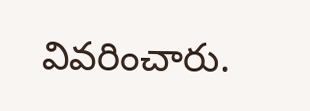వివరించారు.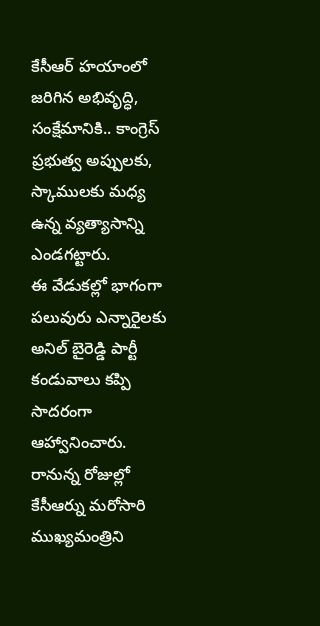కేసీఆర్ హయాంలో జరిగిన అభివృద్ధి, సంక్షేమానికి.. కాంగ్రెస్ ప్రభుత్వ అప్పులకు, స్కాములకు మధ్య ఉన్న వ్యత్యాసాన్ని ఎండగట్టారు.
ఈ వేడుకల్లో భాగంగా పలువురు ఎన్నారైలకు అనిల్ బైరెడ్డి పార్టీ కండువాలు కప్పి సాదరంగా ఆహ్వానించారు. రానున్న రోజుల్లో కేసీఆర్ను మరోసారి ముఖ్యమంత్రిని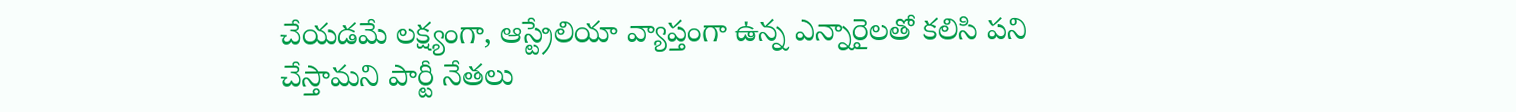చేయడమే లక్ష్యంగా, ఆస్ట్రేలియా వ్యాప్తంగా ఉన్న ఎన్నారైలతో కలిసి పని చేస్తామని పార్టీ నేతలు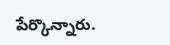పేర్కొన్నారు.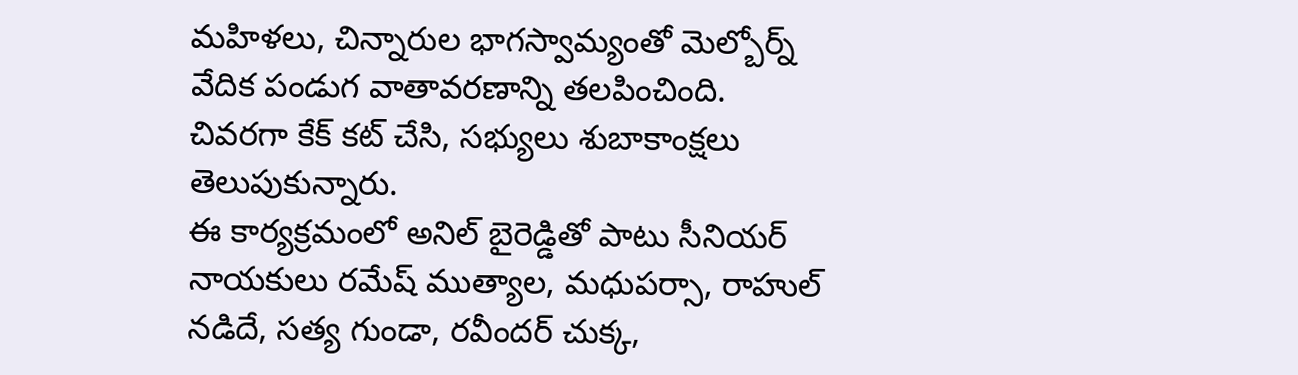మహిళలు, చిన్నారుల భాగస్వామ్యంతో మెల్బోర్న్ వేదిక పండుగ వాతావరణాన్ని తలపించింది. చివరగా కేక్ కట్ చేసి, సభ్యులు శుబాకాంక్షలు తెలుపుకున్నారు.
ఈ కార్యక్రమంలో అనిల్ బైరెడ్డితో పాటు సీనియర్ నాయకులు రమేష్ ముత్యాల, మధుపర్సా, రాహుల్ నడిదే, సత్య గుండా, రవీందర్ చుక్క,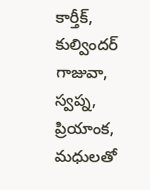కార్తీక్, కుల్విందర్ గాజువా, స్వప్న, ప్రియాంక, మధులతో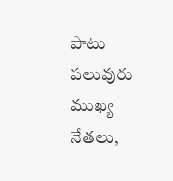పాటు పలువురు ముఖ్య నేతలు,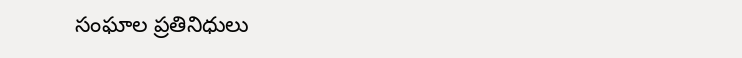సంఘాల ప్రతినిధులు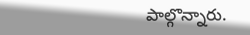పాల్గొన్నారు.